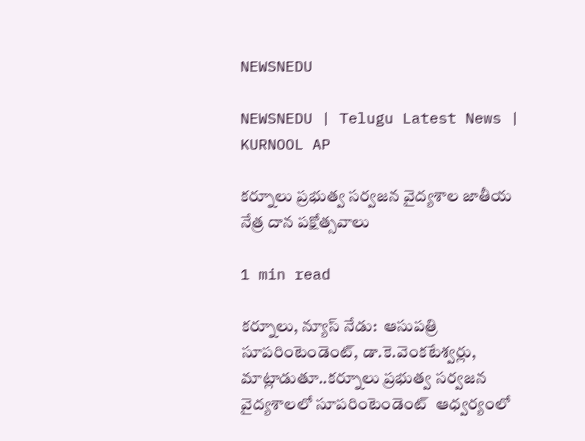NEWSNEDU

NEWSNEDU | Telugu Latest News | KURNOOL AP

కర్నూలు ప్రభుత్వ సర్వజన వైద్యశాల జాతీయ నేత్ర దాన పక్షోత్సవాలు

1 min read

కర్నూలు, న్యూస్ నేడు:  ఆసుపత్రి సూపరింటెండెంట్, డా.కె.వెంకటేశ్వర్లు,  మాట్లాడుతూ..కర్నూలు ప్రభుత్వ సర్వజన వైద్యశాలలో సూపరింటెండెంట్  ఆధ్వర్యంలో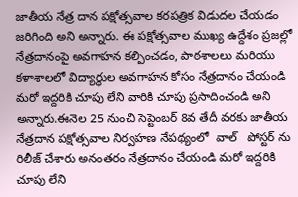జాతీయ నేత్ర దాన పక్షోత్సవాల కరపత్రిక విడుదల చేయడం జరిగింది అని అన్నారు. ఈ పక్షోత్సవాల ముఖ్య ఉద్దేశం ప్రజల్లో  నేత్రదానంపై అవగాహన కల్పించడం, పాఠశాలలు మరియు కళాశాలలో విద్యార్థుల అవగాహన కోసం నేత్రదానం చేయండి మరో ఇద్దరికి చూపు లేని వారికి చూపు ప్రసాదించండి అని అన్నారు.ఈనెల 25 నుంచి సెప్టెంబర్ 8వ తేదీ వరకు జాతీయ నేత్రదాన పక్షోత్సవాల నిర్వహణ నేపథ్యంలో  వాల్   పోస్టర్ ను రిలీజ్ చేశారు అనంతరం నేత్రదానం చేయండి మరో ఇద్దరికి చూపు లేని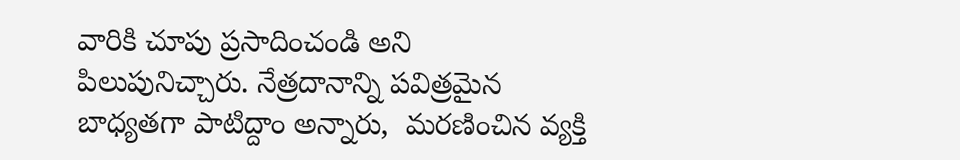వారికి చూపు ప్రసాదించండి అని  పిలుపునిచ్చారు. నేత్రదానాన్ని పవిత్రమైన బాధ్యతగా పాటిద్దాం అన్నారు,  మరణించిన వ్యక్తి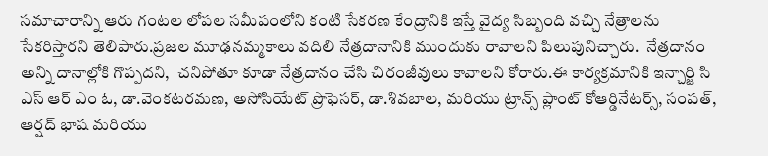సమాచారాన్ని ఆరు గంటల లోపల సమీపంలోని కంటి సేకరణ కేంద్రానికి ఇస్తే వైద్య సిబ్బంది వచ్చి నేత్రాలను సేకరిస్తారని తెలిపారు.ప్రజల మూఢనమ్మకాలు వదిలి నేత్రదానానికి ముందుకు రావాలని పిలుపునిచ్చారు.  నేత్రదానం అన్ని దానాల్లోకి గొప్పదని,  చనిపోతూ కూడా నేత్రదానం చేసి చిరంజీవులు కావాలని కోరారు.ఈ కార్యక్రమానికి ఇన్చార్జి సి ఎస్ ఆర్ ఎం ఓ, డా.వెంకటరమణ, అసోసియేట్ ప్రొఫెసర్, డా.శివబాల, మరియు ట్రాన్స్ ప్లాంట్ కోఆర్డినేటర్స్, సంపత్, ఆర్షద్ భాష మరియు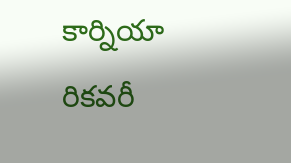కార్నియా రికవరీ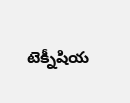టెక్నీషియ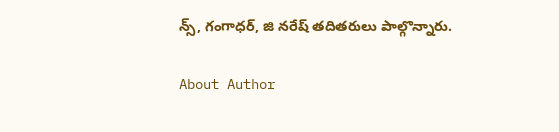న్స్, గంగాధర్, జి నరేష్ తదితరులు పాల్గొన్నారు.

About Author